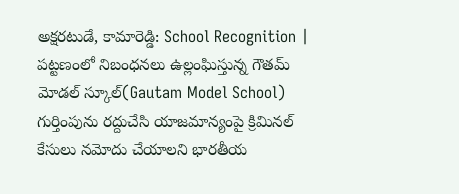అక్షరటుడే, కామారెడ్డి: School Recognition | పట్టణంలో నిబంధనలు ఉల్లంఘిస్తున్న గౌతమ్ మోడల్ స్కూల్(Gautam Model School) గుర్తింపును రద్దుచేసి యాజమాన్యంపై క్రిమినల్ కేసులు నమోదు చేయాలని భారతీయ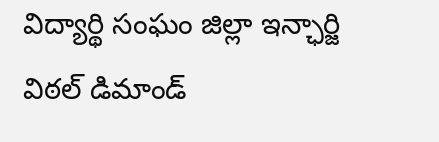విద్యార్థి సంఘం జిల్లా ఇన్ఛార్జి విఠల్ డిమాండ్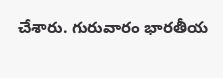చేశారు. గురువారం భారతీయ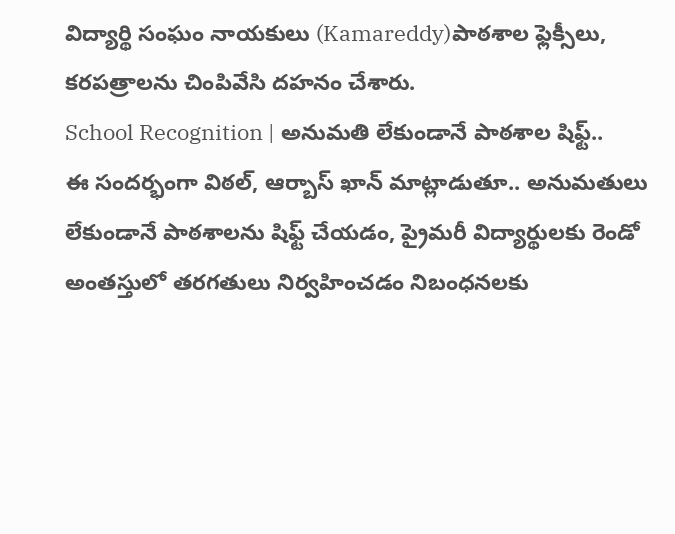విద్యార్థి సంఘం నాయకులు (Kamareddy)పాఠశాల ఫ్లెక్సీలు, కరపత్రాలను చింపివేసి దహనం చేశారు.
School Recognition | అనుమతి లేకుండానే పాఠశాల షిఫ్ట్..
ఈ సందర్భంగా విఠల్, ఆర్బాస్ ఖాన్ మాట్లాడుతూ.. అనుమతులు లేకుండానే పాఠశాలను షిఫ్ట్ చేయడం, ప్రైమరీ విద్యార్థులకు రెండో అంతస్తులో తరగతులు నిర్వహించడం నిబంధనలకు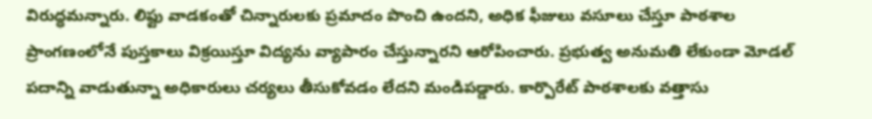విరుద్ధమన్నారు. లిఫ్టు వాడకంతో చిన్నారులకు ప్రమాదం పొంచి ఉందని, అధిక ఫీజులు వసూలు చేస్తూ పాఠశాల ప్రాంగణంలోనే పుస్తకాలు విక్రయిస్తూ విద్యను వ్యాపారం చేస్తున్నారని ఆరోపించారు. ప్రభుత్వ అనుమతి లేకుండా మోడల్ పదాన్ని వాడుతున్నా అధికారులు చర్యలు తీసుకోవడం లేదని మండిపడ్డారు. కార్పొరేట్ పాఠశాలకు వత్తాసు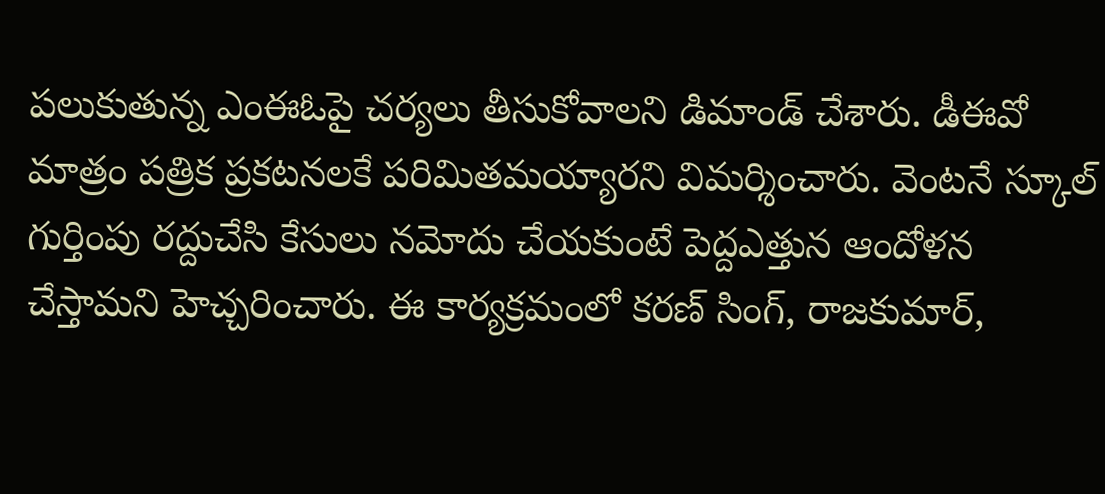పలుకుతున్న ఎంఈఓపై చర్యలు తీసుకోవాలని డిమాండ్ చేశారు. డీఈవో మాత్రం పత్రిక ప్రకటనలకే పరిమితమయ్యారని విమర్శించారు. వెంటనే స్కూల్ గుర్తింపు రద్దుచేసి కేసులు నమోదు చేయకుంటే పెద్దఎత్తున ఆందోళన చేస్తామని హెచ్చరించారు. ఈ కార్యక్రమంలో కరణ్ సింగ్, రాజకుమార్,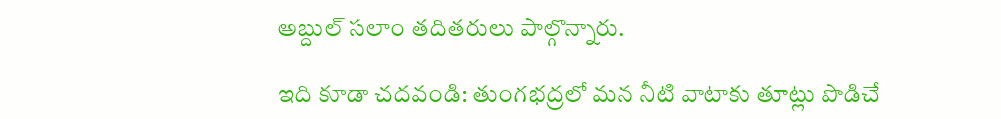అబ్దుల్ సలాం తదితరులు పాల్గొన్నారు.

ఇది కూడా చదవండి: తుంగభద్రలో మన నీటి వాటాకు తూట్లు పొడిచే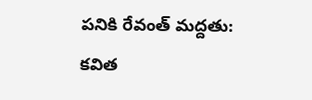పనికి రేవంత్ మద్దతు: కవిత